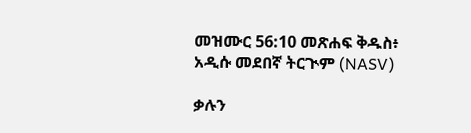መዝሙር 56:10 መጽሐፍ ቅዱስ፥ አዲሱ መደበኛ ትርጒም (NASV)

ቃሉን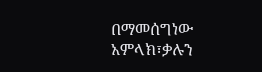በማመሰግነው አምላክ፣ቃሉን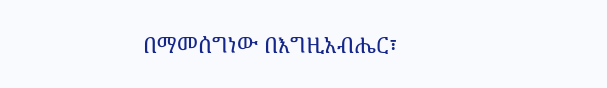በማመሰግነው በእግዚአብሔር፣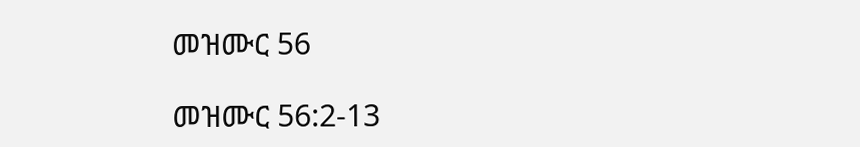መዝሙር 56

መዝሙር 56:2-13